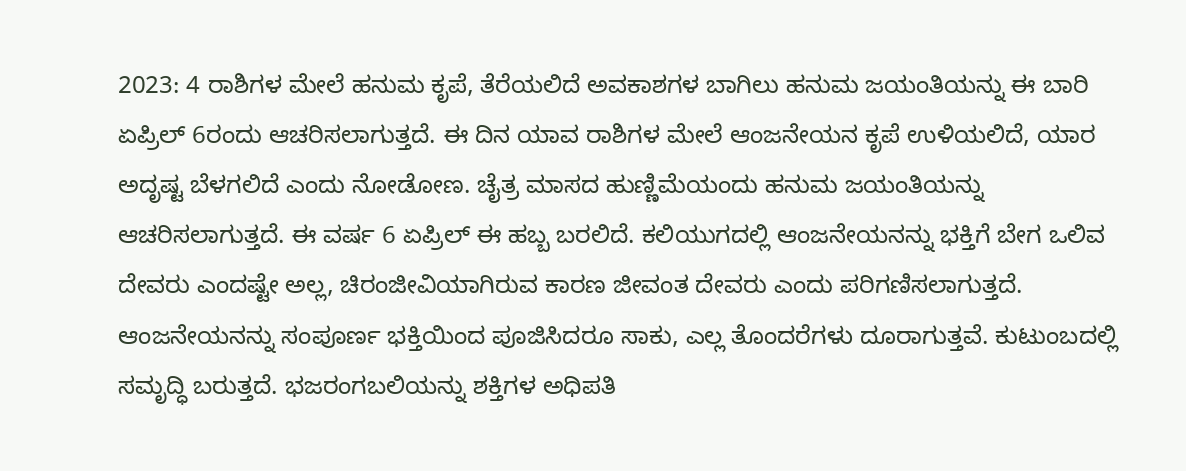2023: 4 ರಾಶಿಗಳ ಮೇಲೆ ಹನುಮ ಕೃಪೆ, ತೆರೆಯಲಿದೆ ಅವಕಾಶಗಳ ಬಾಗಿಲು ಹನುಮ ಜಯಂತಿಯನ್ನು ಈ ಬಾರಿ ಏಪ್ರಿಲ್ 6ರಂದು ಆಚರಿಸಲಾಗುತ್ತದೆ. ಈ ದಿನ ಯಾವ ರಾಶಿಗಳ ಮೇಲೆ ಆಂಜನೇಯನ ಕೃಪೆ ಉಳಿಯಲಿದೆ, ಯಾರ ಅದೃಷ್ಟ ಬೆಳಗಲಿದೆ ಎಂದು ನೋಡೋಣ. ಚೈತ್ರ ಮಾಸದ ಹುಣ್ಣಿಮೆಯಂದು ಹನುಮ ಜಯಂತಿಯನ್ನು ಆಚರಿಸಲಾಗುತ್ತದೆ. ಈ ವರ್ಷ 6 ಏಪ್ರಿಲ್ ಈ ಹಬ್ಬ ಬರಲಿದೆ. ಕಲಿಯುಗದಲ್ಲಿ ಆಂಜನೇಯನನ್ನು ಭಕ್ತಿಗೆ ಬೇಗ ಒಲಿವ ದೇವರು ಎಂದಷ್ಟೇ ಅಲ್ಲ, ಚಿರಂಜೀವಿಯಾಗಿರುವ ಕಾರಣ ಜೀವಂತ ದೇವರು ಎಂದು ಪರಿಗಣಿಸಲಾಗುತ್ತದೆ. ಆಂಜನೇಯನನ್ನು ಸಂಪೂರ್ಣ ಭಕ್ತಿಯಿಂದ ಪೂಜಿಸಿದರೂ ಸಾಕು, ಎಲ್ಲ ತೊಂದರೆಗಳು ದೂರಾಗುತ್ತವೆ. ಕುಟುಂಬದಲ್ಲಿ ಸಮೃದ್ಧಿ ಬರುತ್ತದೆ. ಭಜರಂಗಬಲಿಯನ್ನು ಶಕ್ತಿಗಳ ಅಧಿಪತಿ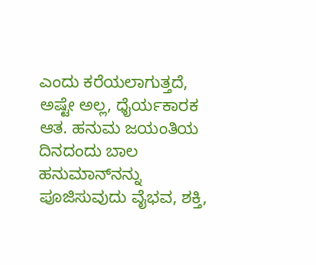ಎಂದು ಕರೆಯಲಾಗುತ್ತದೆ, ಅಷ್ಟೇ ಅಲ್ಲ, ಧೈರ್ಯಕಾರಕ ಆತ. ಹನುಮ ಜಯಂತಿಯ ದಿನದಂದು ಬಾಲ ಹನುಮಾನ್‌ನನ್ನು ಪೂಜಿಸುವುದು ವೈಭವ, ಶಕ್ತಿ,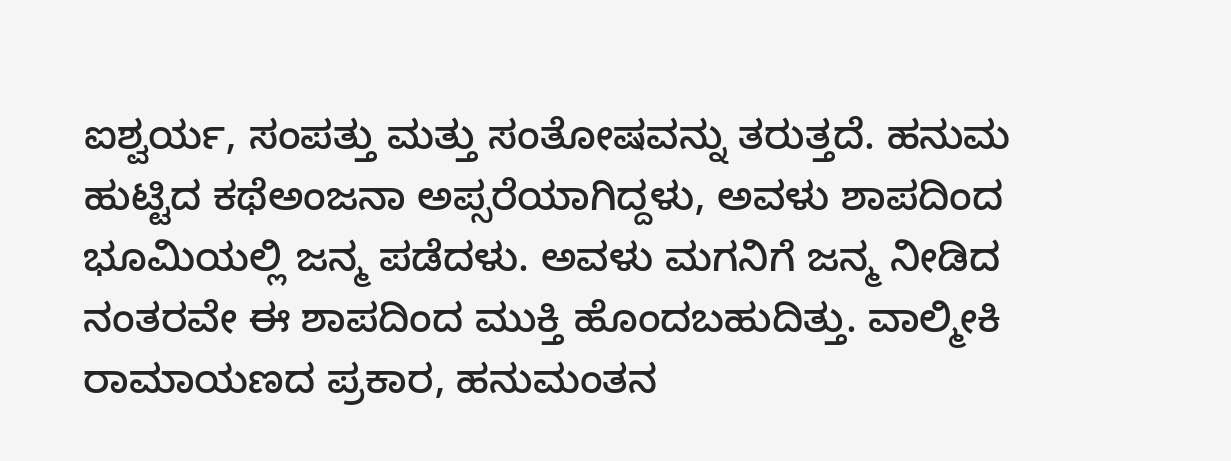ಐಶ್ವರ್ಯ, ಸಂಪತ್ತು ಮತ್ತು ಸಂತೋಷವನ್ನು ತರುತ್ತದೆ. ಹನುಮ ಹುಟ್ಟಿದ ಕಥೆಅಂಜನಾ ಅಪ್ಸರೆಯಾಗಿದ್ದಳು, ಅವಳು ಶಾಪದಿಂದ ಭೂಮಿಯಲ್ಲಿ ಜನ್ಮ ಪಡೆದಳು. ಅವಳು ಮಗನಿಗೆ ಜನ್ಮ ನೀಡಿದ ನಂತರವೇ ಈ ಶಾಪದಿಂದ ಮುಕ್ತಿ ಹೊಂದಬಹುದಿತ್ತು. ವಾಲ್ಮೀಕಿ ರಾಮಾಯಣದ ಪ್ರಕಾರ, ಹನುಮಂತನ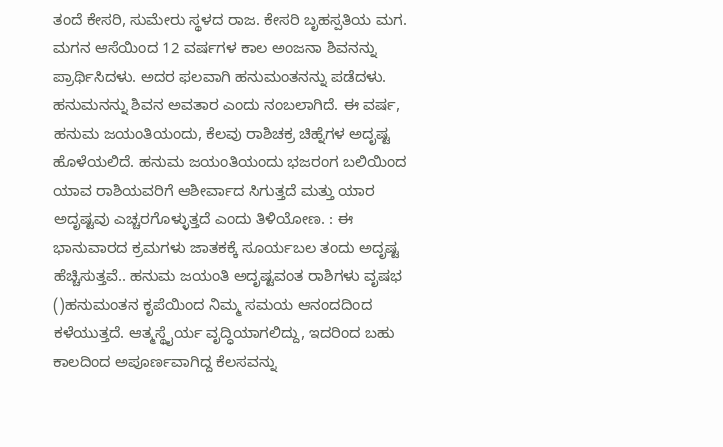ತಂದೆ ಕೇಸರಿ, ಸುಮೇರು ಸ್ಥಳದ ರಾಜ. ಕೇಸರಿ ಬೃಹಸ್ಪತಿಯ ಮಗ. ಮಗನ ಆಸೆಯಿಂದ 12 ವರ್ಷಗಳ ಕಾಲ ಅಂಜನಾ ಶಿವನನ್ನು ಪ್ರಾರ್ಥಿಸಿದಳು. ಅದರ ಫಲವಾಗಿ ಹನುಮಂತನನ್ನು ಪಡೆದಳು. ಹನುಮನನ್ನು ಶಿವನ ಅವತಾರ ಎಂದು ನಂಬಲಾಗಿದೆ. ಈ ವರ್ಷ, ಹನುಮ ಜಯಂತಿಯಂದು, ಕೆಲವು ರಾಶಿಚಕ್ರ ಚಿಹ್ನೆಗಳ ಅದೃಷ್ಟ ಹೊಳೆಯಲಿದೆ. ಹನುಮ ಜಯಂತಿಯಂದು ಭಜರಂಗ ಬಲಿಯಿಂದ ಯಾವ ರಾಶಿಯವರಿಗೆ ಆಶೀರ್ವಾದ ಸಿಗುತ್ತದೆ ಮತ್ತು ಯಾರ ಅದೃಷ್ಟವು ಎಚ್ಚರಗೊಳ್ಳುತ್ತದೆ ಎಂದು ತಿಳಿಯೋಣ. : ಈ ಭಾನುವಾರದ ಕ್ರಮಗಳು ಜಾತಕಕ್ಕೆ ಸೂರ್ಯಬಲ ತಂದು ಅದೃಷ್ಟ ಹೆಚ್ಚಿಸುತ್ತವೆ.. ಹನುಮ ಜಯಂತಿ ಅದೃಷ್ಟವಂತ ರಾಶಿಗಳು ವೃಷಭ ()ಹನುಮಂತನ ಕೃಪೆಯಿಂದ ನಿಮ್ಮ ಸಮಯ ಆನಂದದಿಂದ ಕಳೆಯುತ್ತದೆ. ಆತ್ಮಸ್ಥೈರ್ಯ ವೃದ್ಧಿಯಾಗಲಿದ್ದು, ಇದರಿಂದ ಬಹು ಕಾಲದಿಂದ ಅಪೂರ್ಣವಾಗಿದ್ದ ಕೆಲಸವನ್ನು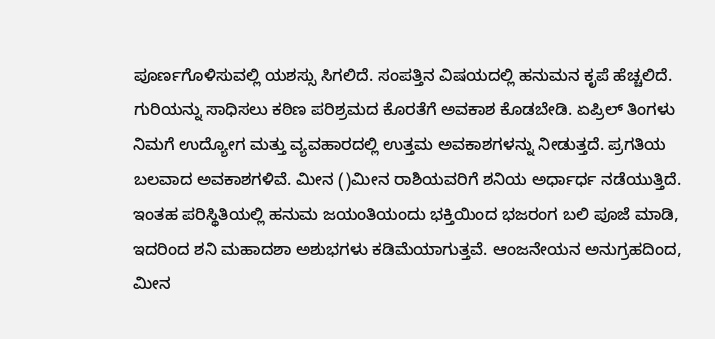ಪೂರ್ಣಗೊಳಿಸುವಲ್ಲಿ ಯಶಸ್ಸು ಸಿಗಲಿದೆ. ಸಂಪತ್ತಿನ ವಿಷಯದಲ್ಲಿ ಹನುಮನ ಕೃಪೆ ಹೆಚ್ಚಲಿದೆ. ಗುರಿಯನ್ನು ಸಾಧಿಸಲು ಕಠಿಣ ಪರಿಶ್ರಮದ ಕೊರತೆಗೆ ಅವಕಾಶ ಕೊಡಬೇಡಿ. ಏಪ್ರಿಲ್ ತಿಂಗಳು ನಿಮಗೆ ಉದ್ಯೋಗ ಮತ್ತು ವ್ಯವಹಾರದಲ್ಲಿ ಉತ್ತಮ ಅವಕಾಶಗಳನ್ನು ನೀಡುತ್ತದೆ. ಪ್ರಗತಿಯ ಬಲವಾದ ಅವಕಾಶಗಳಿವೆ. ಮೀನ ()ಮೀನ ರಾಶಿಯವರಿಗೆ ಶನಿಯ ಅರ್ಧಾರ್ಧ ನಡೆಯುತ್ತಿದೆ. ಇಂತಹ ಪರಿಸ್ಥಿತಿಯಲ್ಲಿ ಹನುಮ ಜಯಂತಿಯಂದು ಭಕ್ತಿಯಿಂದ ಭಜರಂಗ ಬಲಿ ಪೂಜೆ ಮಾಡಿ, ಇದರಿಂದ ಶನಿ ಮಹಾದಶಾ ಅಶುಭಗಳು ಕಡಿಮೆಯಾಗುತ್ತವೆ. ಆಂಜನೇಯನ ಅನುಗ್ರಹದಿಂದ, ಮೀನ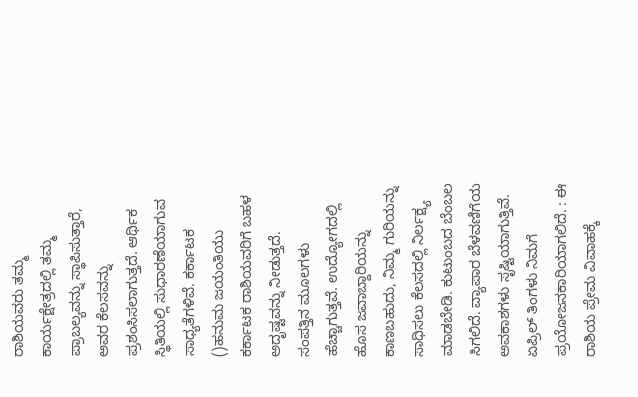ರಾಶಿಯವರು ತಮ್ಮ ಕಾರ್ಯಕ್ಷೇತ್ರದಲ್ಲಿ ತಮ್ಮ ಪ್ರಾಬಲ್ಯವನ್ನು ಸ್ಥಾಪಿಸುತ್ತಾರೆ, ಅವರ ಕೆಲಸವನ್ನು ಪ್ರಶಂಸಿಸಲಾಗುತ್ತದೆ. ಆರ್ಥಿಕ ಸ್ಥಿತಿಯಲ್ಲಿ ಸುಧಾರಣೆಯಾಗುವ ಸಾಧ್ಯತೆಗಳಿವೆ. ಕರ್ಕಾಟಕ ()ಹನುಮ ಜಯಂತಿಯು ಕರ್ಕಾಟಕ ರಾಶಿಯವರಿಗೆ ಬಹಳ ಅದೃಷ್ಟವನ್ನು ನೀಡುತ್ತದೆ. ಸಂಪತ್ತಿನ ಮೂಲಗಳು ಹೆಚ್ಚಾಗುತ್ತವೆ. ಉದ್ಯೋಗದಲ್ಲಿ ಹೊಸ ಜವಾಬ್ದಾರಿಯನ್ನು ಕಾಣಬಹುದು, ನಿಮ್ಮ ಗುರಿಯನ್ನು ಸಾಧಿಸಲು ಕೆಲಸದಲ್ಲಿ ನಿರ್ಲಕ್ಷ್ಯ ಮಾಡಬೇಡಿ. ಕುಟುಂಬದ ಬೆಂಬಲ ಸಿಗಲಿದೆ. ವ್ಯಾಪಾರ ಬೆಳವಣಿಗೆಯ ಅವಕಾಶಗಳು ಸೃಷ್ಟಿಯಾಗುತ್ತಿವೆ. ಏಪ್ರಿಲ್ ತಿಂಗಳು ನಿಮಗೆ ಪ್ರಯೋಜನಕಾರಿಯಾಗಲಿದೆ. : ಈ ರಾಶಿಯ ಪ್ರೇಮ ವಿವಾಹಕ್ಕೆ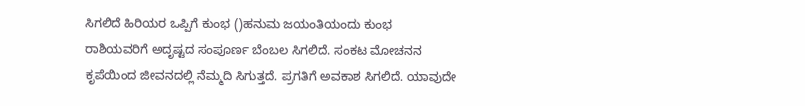ಸಿಗಲಿದೆ ಹಿರಿಯರ ಒಪ್ಪಿಗೆ ಕುಂಭ ()ಹನುಮ ಜಯಂತಿಯಂದು ಕುಂಭ ರಾಶಿಯವರಿಗೆ ಅದೃಷ್ಟದ ಸಂಪೂರ್ಣ ಬೆಂಬಲ ಸಿಗಲಿದೆ. ಸಂಕಟ ಮೋಚನನ ಕೃಪೆಯಿಂದ ಜೀವನದಲ್ಲಿ ನೆಮ್ಮದಿ ಸಿಗುತ್ತದೆ. ಪ್ರಗತಿಗೆ ಅವಕಾಶ ಸಿಗಲಿದೆ. ಯಾವುದೇ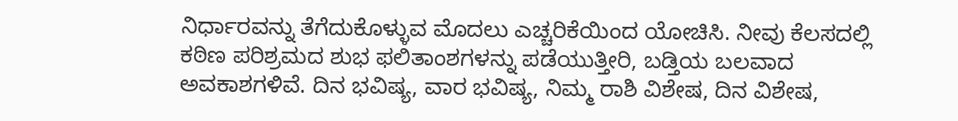ನಿರ್ಧಾರವನ್ನು ತೆಗೆದುಕೊಳ್ಳುವ ಮೊದಲು ಎಚ್ಚರಿಕೆಯಿಂದ ಯೋಚಿಸಿ. ನೀವು ಕೆಲಸದಲ್ಲಿ ಕಠಿಣ ಪರಿಶ್ರಮದ ಶುಭ ಫಲಿತಾಂಶಗಳನ್ನು ಪಡೆಯುತ್ತೀರಿ, ಬಡ್ತಿಯ ಬಲವಾದ ಅವಕಾಶಗಳಿವೆ. ದಿನ ಭವಿಷ್ಯ, ವಾರ ಭವಿಷ್ಯ, ನಿಮ್ಮ ರಾಶಿ ವಿಶೇಷ, ದಿನ ವಿಶೇಷ,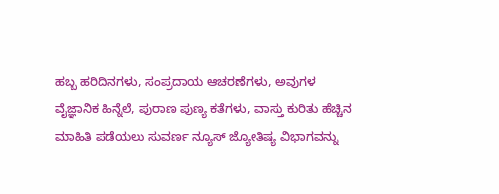ಹಬ್ಬ ಹರಿದಿನಗಳು, ಸಂಪ್ರದಾಯ ಆಚರಣೆಗಳು, ಅವುಗಳ ವೈಜ್ಞಾನಿಕ ಹಿನ್ನೆಲೆ, ಪುರಾಣ ಪುಣ್ಯ ಕತೆಗಳು, ವಾಸ್ತು ಕುರಿತು ಹೆಚ್ಚಿನ ಮಾಹಿತಿ ಪಡೆಯಲು ಸುವರ್ಣ ನ್ಯೂಸ್ ಜ್ಯೋತಿಷ್ಯ ವಿಭಾಗವನ್ನು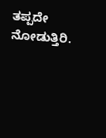ತಪ್ಪದೇ ನೋಡುತ್ತಿರಿ.